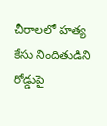చీరాలలో హత్య కేసు నిందితుడిని రోడ్డుపై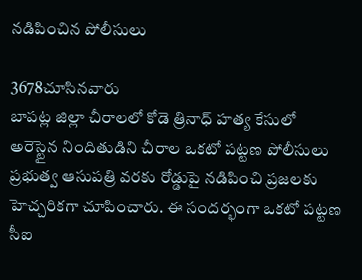నడిపించిన పోలీసులు

3678చూసినవారు
బాపట్ల జిల్లా చీరాలలో కోడె త్రినాధ్ హత్య కేసులో అరెస్టైన నిందితుడిని చీరాల ఒకటో పట్టణ పోలీసులు ప్రభుత్వ ఆసుపత్రి వరకు రోడ్డుపై నడిపించి ప్రజలకు హెచ్చరికగా చూపించారు. ఈ సందర్భంగా ఒకటో పట్టణ సీఐ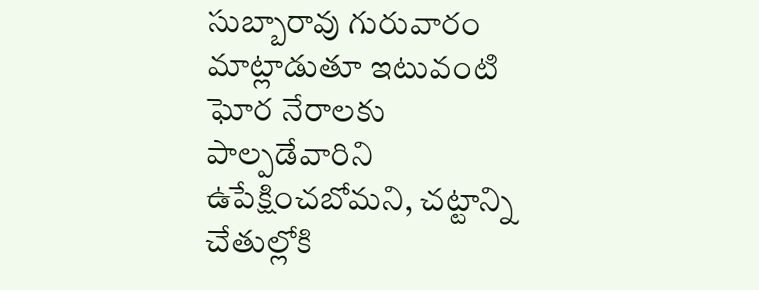సుబ్బారావు గురువారం  మాట్లాడుతూ ఇటువంటి ఘోర నేరాలకు పాల్పడేవారిని ఉపేక్షించబోమని, చట్టాన్ని చేతుల్లోకి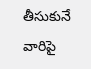తీసుకునే వారిపై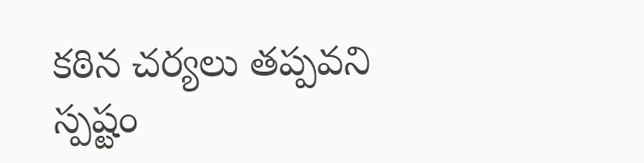కఠిన చర్యలు తప్పవని స్పష్టం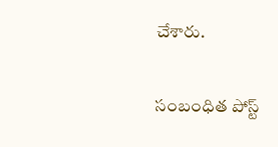చేశారు.

సంబంధిత పోస్ట్